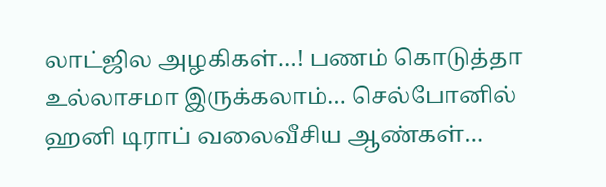லாட்ஜில அழகிகள்…! பணம் கொடுத்தா உல்லாசமா இருக்கலாம்… செல்போனில் ஹனி டிராப் வலைவீசிய ஆண்கள்…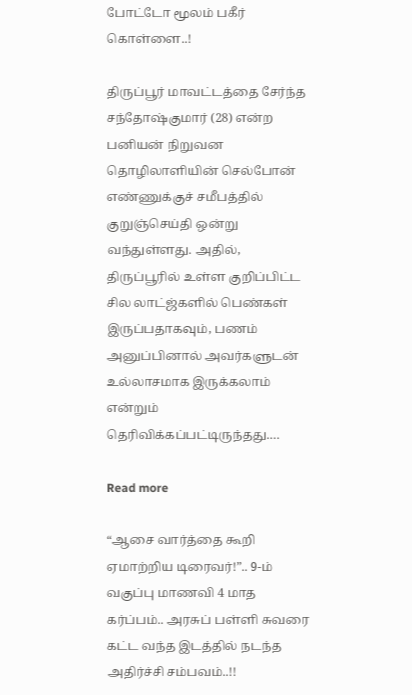போட்டோ மூலம் பகீர் கொள்ளை..!

திருப்பூர் மாவட்டத்தை சேர்ந்த சந்தோஷ்குமார் (28) என்ற பனியன் நிறுவன தொழிலாளியின் செல்போன் எண்ணுக்குச் சமீபத்தில் குறுஞ்செய்தி ஒன்று வந்துள்ளது. அதில், திருப்பூரில் உள்ள குறிப்பிட்ட சில லாட்ஜ்களில் பெண்கள் இருப்பதாகவும், பணம் அனுப்பினால் அவர்களுடன் உல்லாசமாக இருக்கலாம் என்றும் தெரிவிக்கப்பட்டிருந்தது.…

Read more

“ஆசை வார்த்தை கூறி ஏமாற்றிய டிரைவர்!”.. 9-ம் வகுப்பு மாணவி 4 மாத கர்ப்பம்.. அரசுப் பள்ளி சுவரை கட்ட வந்த இடத்தில் நடந்த அதிர்ச்சி சம்பவம்..!!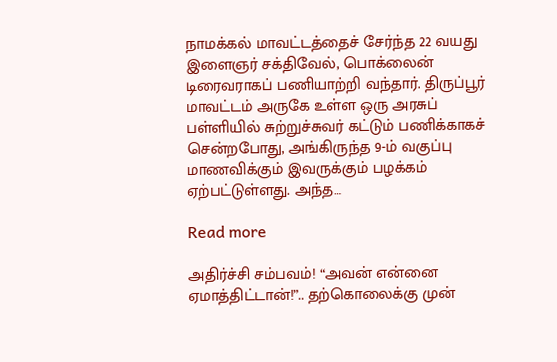நாமக்கல் மாவட்டத்தைச் சேர்ந்த 22 வயது இளைஞர் சக்திவேல், பொக்லைன் டிரைவராகப் பணியாற்றி வந்தார். திருப்பூர் மாவட்டம் அருகே உள்ள ஒரு அரசுப் பள்ளியில் சுற்றுச்சுவர் கட்டும் பணிக்காகச் சென்றபோது, அங்கிருந்த 9-ம் வகுப்பு மாணவிக்கும் இவருக்கும் பழக்கம் ஏற்பட்டுள்ளது. அந்த…

Read more

அதிர்ச்சி சம்பவம்! “அவன் என்னை ஏமாத்திட்டான்!”.. தற்கொலைக்கு முன்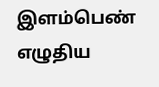இளம்பெண் எழுதிய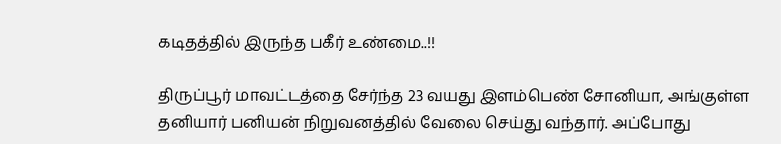கடிதத்தில் இருந்த பகீர் உண்மை..!!

திருப்பூர் மாவட்டத்தை சேர்ந்த 23 வயது இளம்பெண் சோனியா, அங்குள்ள தனியார் பனியன் நிறுவனத்தில் வேலை செய்து வந்தார். அப்போது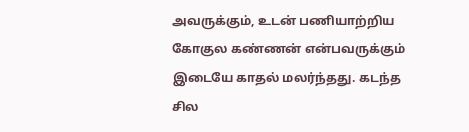அவருக்கும், உடன் பணியாற்றிய கோகுல கண்ணன் என்பவருக்கும் இடையே காதல் மலர்ந்தது. கடந்த சில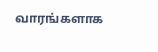வாரங்களாக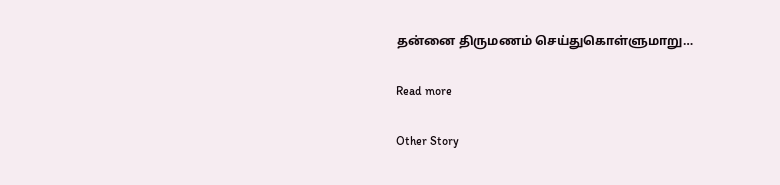தன்னை திருமணம் செய்துகொள்ளுமாறு…

Read more

Other Story